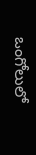ఒంగోలులో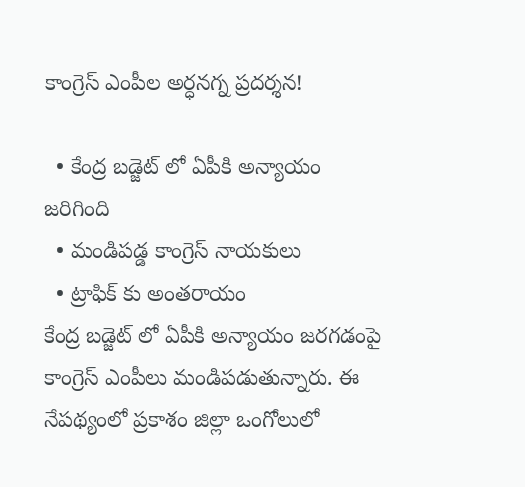కాంగ్రెస్ ఎంపీల అర్ధనగ్న ప్రదర్శన!

  • కేంద్ర బడ్జెట్ లో ఏపీకి అన్యాయం జరిగింది
  • మండిపడ్డ కాంగ్రెస్ నాయకులు
  • ట్రాఫిక్ కు అంతరాయం
కేంద్ర బడ్జెట్ లో ఏపీకి అన్యాయం జరగడంపై కాంగ్రెస్ ఎంపీలు మండిపడుతున్నారు. ఈ నేపథ్యంలో ప్రకాశం జిల్లా ఒంగోలులో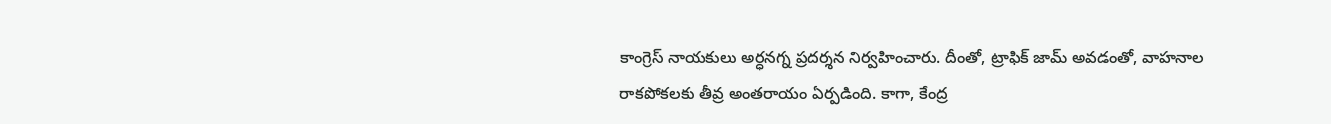కాంగ్రెస్ నాయకులు అర్ధనగ్న ప్రదర్శన నిర్వహించారు. దీంతో, ట్రాఫిక్ జామ్ అవడంతో, వాహనాల రాకపోకలకు తీవ్ర అంతరాయం ఏర్పడింది. కాగా, కేంద్ర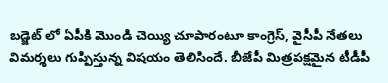బడ్జెట్ లో ఏపీకి మొండి చెయ్యి చూపారంటూ కాంగ్రెస్, వైసీపీ నేతలు విమర్శలు గుప్పిస్తున్న విషయం తెలిసిందే. బీజేపీ మిత్రపక్షమైన టీడీపీ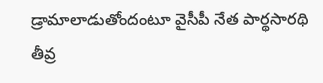డ్రామాలాడుతోందంటూ వైసీపీ నేత పార్థసారథి తీవ్ర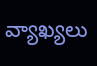వ్యాఖ్యలు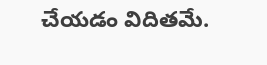చేయడం విదితమే.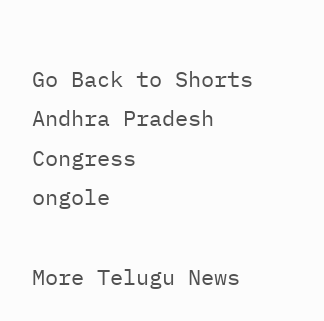Go Back to Shorts
Andhra Pradesh
Congress
ongole

More Telugu News